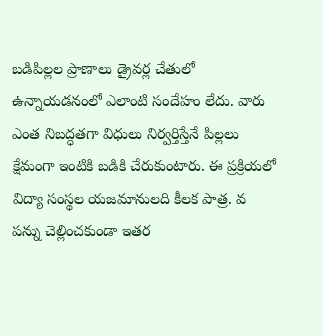బడిపిల్లల ప్రాణాలు డ్రైవర్ల చేతులో ఉన్నాయడనంలో ఎలాంటి సందేహం లేదు. వారు ఎంత నిబద్ధతగా విధులు నిర్వర్తిస్తేనే పిల్లలు క్షేమంగా ఇంటికి బడికి చేరుకుంటారు. ఈ ప్రక్రియలో విద్యా సంస్థల యజమానులది కీలక పాత్ర. వ
పన్ను చెల్లించకుండా ఇతర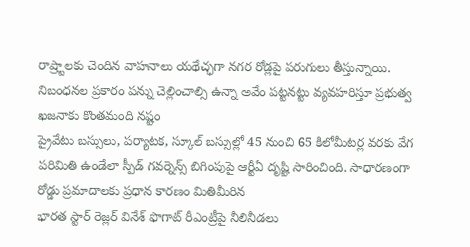రాష్ర్టాలకు చెందిన వాహనాలు యథేచ్ఛగా నగర రోడ్లపై పరుగులు తీస్తున్నాయి. నిబంధనల ప్రకారం పన్ను చెల్లించాల్సి ఉన్నా అవేం పట్టనట్టు వ్యవహరిస్తూ ప్రభుత్వ ఖజనాకు కొంతమంది నష్టం
ప్రైవేటు బస్సులు, పర్యాటక, స్కూల్ బస్సుల్లో 45 నుంచి 65 కిలోమీటర్ల వరకు వేగ పరిమితి ఉండేలా స్పీడ్ గవర్నెన్స్ బిగింపుపై ఆర్టీఏ దృష్టి సారించింది. సాధారణంగా రోడ్డు ప్రమాదాలకు ప్రధాన కారణం మితిమీరిన
భారత స్టార్ రెజ్లర్ వినేశ్ ఫొగాట్ రీఎంట్రీపై నీలినీడలు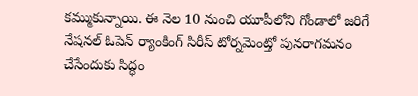కమ్ముకున్నాయి. ఈ నెల 10 నుంచి యూపీలోని గోండాలో జరిగే నేషనల్ ఓపెన్ ర్యాంకింగ్ సిరీస్ టోర్నమెంట్తో పునరాగమనం చేసేందుకు సిద్ధం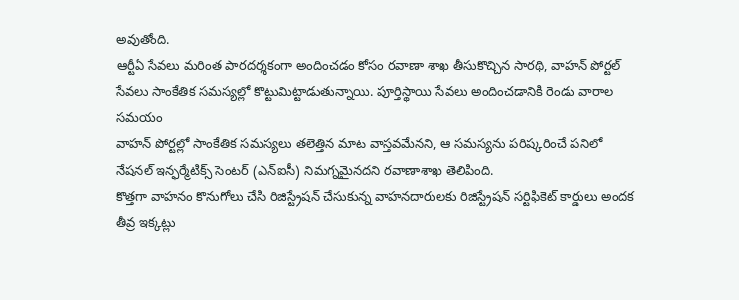అవుతోంది.
ఆర్టీఏ సేవలు మరింత పారదర్శకంగా అందించడం కోసం రవాణా శాఖ తీసుకొచ్చిన సారథి, వాహన్ పోర్టల్ సేవలు సాంకేతిక సమస్యల్లో కొట్టుమిట్టాడుతున్నాయి. పూర్తిస్థాయి సేవలు అందించడానికి రెండు వారాల సమయం
వాహన్ పోర్టల్లో సాంకేతిక సమస్యలు తలెత్తిన మాట వాస్తవమేనని, ఆ సమస్యను పరిష్కరించే పనిలో నేషనల్ ఇన్ఫర్మేటిక్స్ సెంటర్ (ఎన్ఐసీ) నిమగ్నమైనదని రవాణాశాఖ తెలిపింది.
కొత్తగా వాహనం కొనుగోలు చేసి రిజిస్ట్రేషన్ చేసుకున్న వాహనదారులకు రిజిస్ట్రేషన్ సర్టిఫికెట్ కార్డులు అందక తీవ్ర ఇక్కట్లు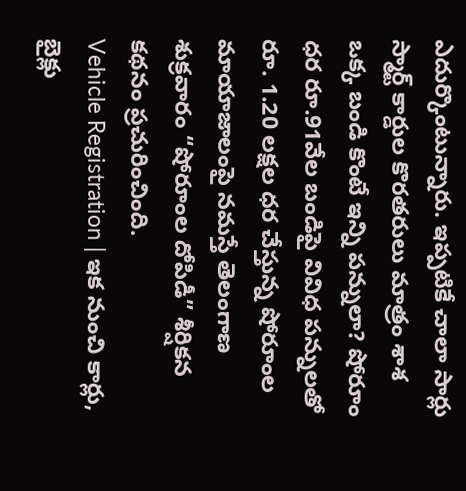ఎదుర్కొంటున్నారు. ఇప్పటికే చాలా సార్లు స్మార్ట్ కార్డుల కొరతరులు మాత్రం శాశ
ఒక్క బండి కొంటే ఇన్ని పన్నులా? షోరూం ధర రూ.91వేల బండిపై వివిధ పన్నులతో రూ. 1.20 లక్షల ధర చేస్తున్న షోరూంల మాయాజాలంపై నమస్తే తెలంగాణ శుక్రవారం “షోరూంల దోపిడీ” శీర్షికన కథనం ప్రచురించింది.
Vehicle Registration | ఇక నుంచి కార్లు, బైక్లు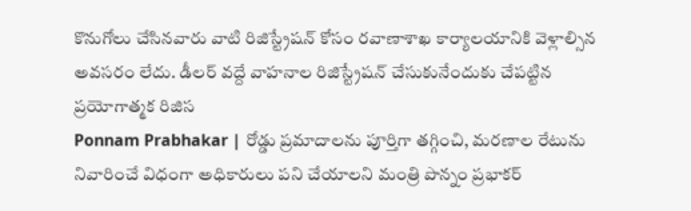కొనుగోలు చేసినవారు వాటి రిజిస్ట్రేషన్ కోసం రవాణాశాఖ కార్యాలయానికి వెళ్లాల్సిన అవసరం లేదు. డీలర్ వద్దే వాహనాల రిజిస్ట్రేషన్ చేసుకునేందుకు చేపట్టిన ప్రయోగాత్మక రిజిస
Ponnam Prabhakar | రోడ్డు ప్రమాదాలను పూర్తిగా తగ్గించి, మరణాల రేటును నివారించే విధంగా అధికారులు పని చేయాలని మంత్రి పొన్నం ప్రభాకర్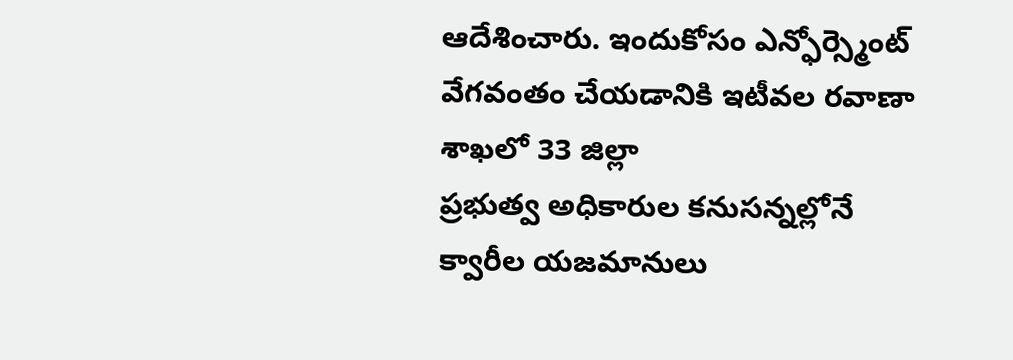ఆదేశించారు. ఇందుకోసం ఎన్ఫోర్స్మెంట్ వేగవంతం చేయడానికి ఇటీవల రవాణా శాఖలో 33 జిల్లా
ప్రభుత్వ అధికారుల కనుసన్నల్లోనే క్వారీల యజమానులు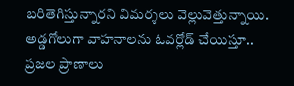బరితెగిస్తున్నారని విమర్శలు వెల్లువెత్తున్నాయి. అడ్డగోలుగా వాహనాలను ఓవర్లోడ్ చేయిస్తూ.. ప్రజల ప్రాణాలు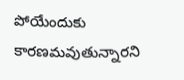పోయేందుకు కారణమవుతున్నారని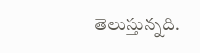తెలుస్తున్నది.